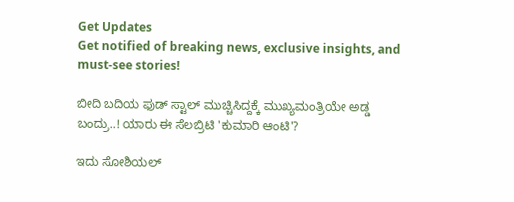Get Updates
Get notified of breaking news, exclusive insights, and must-see stories!

ಬೀದಿ ಬದಿಯ ಫುಡ್ ಸ್ಟಾಲ್ ಮುಚ್ಚಿಸಿದ್ದಕ್ಕೆ ಮುಖ್ಯಮಂತ್ರಿಯೇ ಅಡ್ಡ ಬಂದ್ರು..! ಯಾರು ಈ ಸೆಲಬ್ರಿಟಿ 'ಕುಮಾರಿ ಆಂಟಿ'?

ಇದು ಸೋಶಿಯಲ್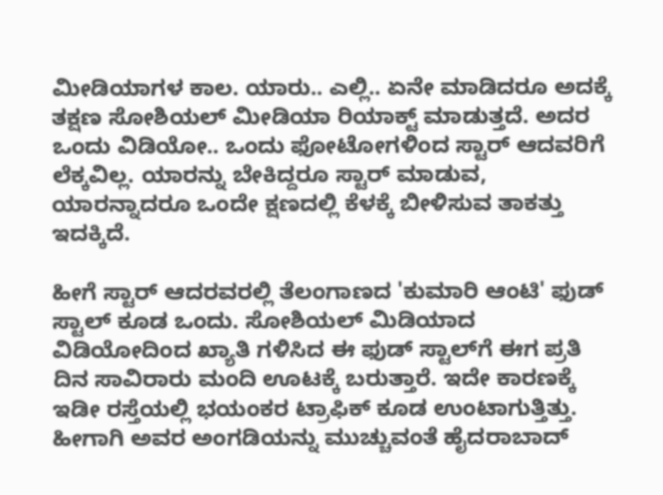ಮೀಡಿಯಾಗಳ ಕಾಲ. ಯಾರು.. ಎಲ್ಲಿ.. ಏನೇ ಮಾಡಿದರೂ ಅದಕ್ಕೆ ತಕ್ಷಣ ಸೋಶಿಯಲ್ ಮೀಡಿಯಾ ರಿಯಾಕ್ಟ್ ಮಾಡುತ್ತದೆ. ಅದರ ಒಂದು ವಿಡಿಯೋ.. ಒಂದು ಫೋಟೋಗಳಿಂದ ಸ್ಟಾರ್ ಆದವರಿಗೆ ಲೆಕ್ಕವಿಲ್ಲ. ಯಾರನ್ನು ಬೇಕಿದ್ದರೂ ಸ್ಟಾರ್ ಮಾಡುವ, ಯಾರನ್ನಾದರೂ ಒಂದೇ ಕ್ಷಣದಲ್ಲಿ ಕೆಳಕ್ಕೆ ಬೀಳಿಸುವ ತಾಕತ್ತು ಇದಕ್ಕಿದೆ.

ಹೀಗೆ ಸ್ಟಾರ್ ಆದರವರಲ್ಲಿ ತೆಲಂಗಾಣದ 'ಕುಮಾರಿ ಆಂಟಿ' ಫುಡ್ ಸ್ಟಾಲ್ ಕೂಡ ಒಂದು. ಸೋಶಿಯಲ್ ಮಿಡಿಯಾದ ವಿಡಿಯೋದಿಂದ ಖ್ಯಾತಿ ಗಳಿಸಿದ ಈ ಫುಡ್‌ ಸ್ಟಾಲ್‌ಗೆ ಈಗ ಪ್ರತಿ ದಿನ ಸಾವಿರಾರು ಮಂದಿ ಊಟಕ್ಕೆ ಬರುತ್ತಾರೆ. ಇದೇ ಕಾರಣಕ್ಕೆ ಇಡೀ ರಸ್ತೆಯಲ್ಲಿ ಭಯಂಕರ ಟ್ರಾಫಿಕ್ ಕೂಡ ಉಂಟಾಗುತ್ತಿತ್ತು. ಹೀಗಾಗಿ ಅವರ ಅಂಗಡಿಯನ್ನು ಮುಚ್ಚುವಂತೆ ಹೈದರಾಬಾದ್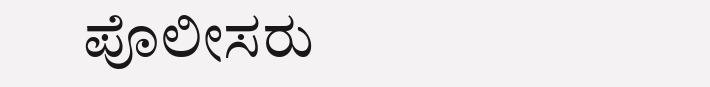ಪೊಲೀಸರು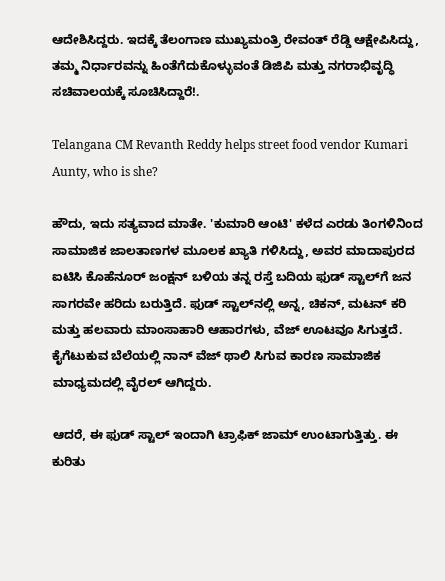ಆದೇಶಿಸಿದ್ದರು. ಇದಕ್ಕೆ ತೆಲಂಗಾಣ ಮುಖ್ಯಮಂತ್ರಿ ರೇವಂತ್ ರೆಡ್ಡಿ ಆಕ್ಷೇಪಿಸಿದ್ದು, ತಮ್ಮ ನಿರ್ಧಾರವನ್ನು ಹಿಂತೆಗೆದುಕೊಳ್ಳುವಂತೆ ಡಿಜಿಪಿ ಮತ್ತು ನಗರಾಭಿವೃದ್ಧಿ ಸಚಿವಾಲಯಕ್ಕೆ ಸೂಚಿಸಿದ್ದಾರೆ!.

Telangana CM Revanth Reddy helps street food vendor Kumari Aunty, who is she?

ಹೌದು, ಇದು ಸತ್ಯವಾದ ಮಾತೇ. 'ಕುಮಾರಿ ಆಂಟಿ' ಕಳೆದ ಎರಡು ತಿಂಗಳಿನಿಂದ ಸಾಮಾಜಿಕ ಜಾಲತಾಣಗಳ ಮೂಲಕ ಖ್ಯಾತಿ ಗಳಿಸಿದ್ದು, ಅವರ ಮಾದಾಪುರದ ಐಟಿಸಿ ಕೊಹೆನೂರ್ ಜಂಕ್ಷನ್ ಬಳಿಯ ತನ್ನ ರಸ್ತೆ ಬದಿಯ ಫುಡ್ ಸ್ಟಾಲ್‌ಗೆ ಜನ ಸಾಗರವೇ ಹರಿದು ಬರುತ್ತಿದೆ. ಫುಡ್ ಸ್ಟಾಲ್‌ನಲ್ಲಿ ಅನ್ನ, ಚಿಕನ್, ಮಟನ್ ಕರಿ ಮತ್ತು ಹಲವಾರು ಮಾಂಸಾಹಾರಿ ಆಹಾರಗಳು, ವೆಜ್ ಊಟವೂ ಸಿಗುತ್ತದೆ. ಕೈಗೆಟುಕುವ ಬೆಲೆಯಲ್ಲಿ ನಾನ್ ವೆಜ್ ಥಾಲಿ ಸಿಗುವ ಕಾರಣ ಸಾಮಾಜಿಕ ಮಾಧ್ಯಮದಲ್ಲಿ ವೈರಲ್ ಆಗಿದ್ದರು.

ಆದರೆ, ಈ ಫುಡ್ ಸ್ಟಾಲ್ ಇಂದಾಗಿ ಟ್ರಾಫಿಕ್ ಜಾಮ್ ಉಂಟಾಗುತ್ತಿತ್ತು. ಈ ಕುರಿತು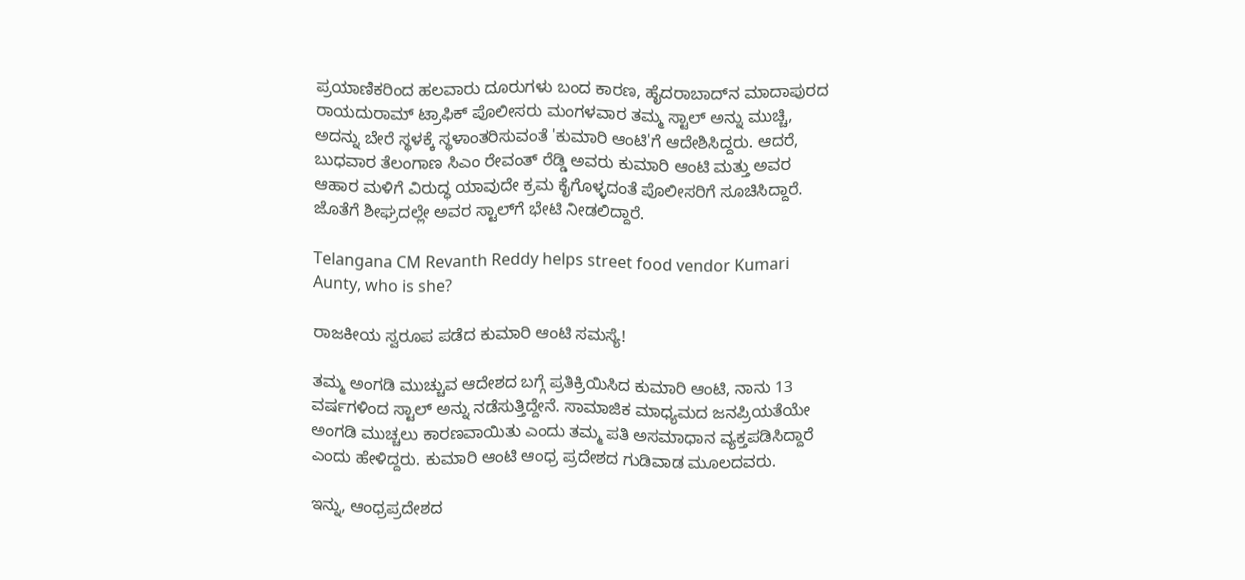ಪ್ರಯಾಣಿಕರಿಂದ ಹಲವಾರು ದೂರುಗಳು ಬಂದ ಕಾರಣ, ಹೈದರಾಬಾದ್‌ನ ಮಾದಾಪುರದ ರಾಯದುರಾಮ್ ಟ್ರಾಫಿಕ್ ಪೊಲೀಸರು ಮಂಗಳವಾರ ತಮ್ಮ ಸ್ಟಾಲ್ ಅನ್ನು ಮುಚ್ಚಿ, ಅದನ್ನು ಬೇರೆ ಸ್ಥಳಕ್ಕೆ ಸ್ಥಳಾಂತರಿಸುವಂತೆ 'ಕುಮಾರಿ ಆಂಟಿ'ಗೆ ಆದೇಶಿಸಿದ್ದರು. ಆದರೆ, ಬುಧವಾರ ತೆಲಂಗಾಣ ಸಿಎಂ ರೇವಂತ್ ರೆಡ್ಡಿ ಅವರು ಕುಮಾರಿ ಆಂಟಿ ಮತ್ತು ಅವರ ಆಹಾರ ಮಳಿಗೆ ವಿರುದ್ಧ ಯಾವುದೇ ಕ್ರಮ ಕೈಗೊಳ್ಳದಂತೆ ಪೊಲೀಸರಿಗೆ ಸೂಚಿಸಿದ್ದಾರೆ. ಜೊತೆಗೆ ಶೀಘ್ರದಲ್ಲೇ ಅವರ ಸ್ಟಾಲ್‌ಗೆ ಭೇಟಿ ನೀಡಲಿದ್ದಾರೆ.

Telangana CM Revanth Reddy helps street food vendor Kumari Aunty, who is she?

ರಾಜಕೀಯ ಸ್ವರೂಪ ಪಡೆದ ಕುಮಾರಿ ಆಂಟಿ ಸಮಸ್ಯೆ!

ತಮ್ಮ ಅಂಗಡಿ ಮುಚ್ಚುವ ಆದೇಶದ ಬಗ್ಗೆ ಪ್ರತಿಕ್ರಿಯಿಸಿದ ಕುಮಾರಿ ಆಂಟಿ, ನಾನು 13 ವರ್ಷಗಳಿಂದ ಸ್ಟಾಲ್ ಅನ್ನು ನಡೆಸುತ್ತಿದ್ದೇನೆ. ಸಾಮಾಜಿಕ ಮಾಧ್ಯಮದ ಜನಪ್ರಿಯತೆಯೇ ಅಂಗಡಿ ಮುಚ್ಚಲು ಕಾರಣವಾಯಿತು ಎಂದು ತಮ್ಮ ಪತಿ ಅಸಮಾಧಾನ ವ್ಯಕ್ತಪಡಿಸಿದ್ದಾರೆ ಎಂದು ಹೇಳಿದ್ದರು. ಕುಮಾರಿ ಆಂಟಿ ಆಂಧ್ರ ಪ್ರದೇಶದ ಗುಡಿವಾಡ ಮೂಲದವರು.

ಇನ್ನು, ಆಂಧ್ರಪ್ರದೇಶದ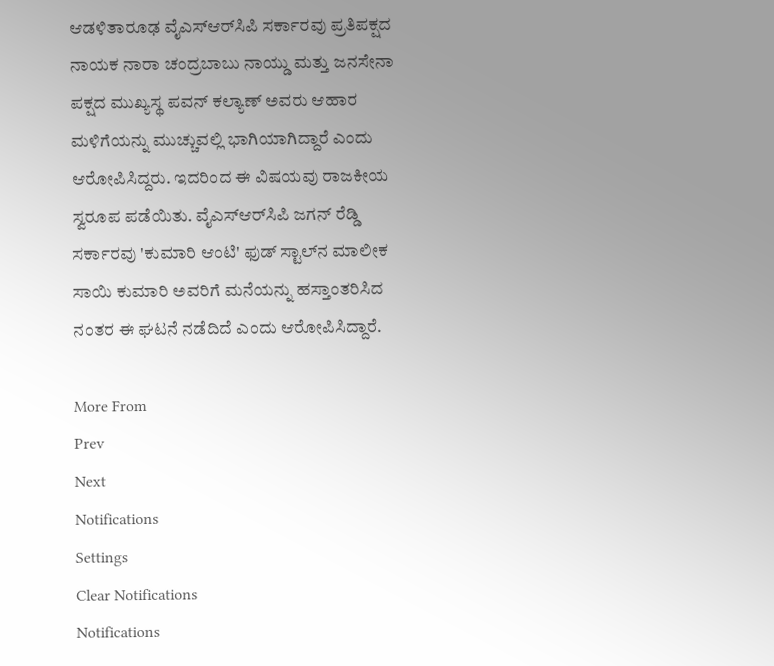ಆಡಳಿತಾರೂಢ ವೈಎಸ್‌ಆರ್‌ಸಿಪಿ ಸರ್ಕಾರವು ಪ್ರತಿಪಕ್ಷದ ನಾಯಕ ನಾರಾ ಚಂದ್ರಬಾಬು ನಾಯ್ಡು ಮತ್ತು ಜನಸೇನಾ ಪಕ್ಷದ ಮುಖ್ಯಸ್ಥ ಪವನ್ ಕಲ್ಯಾಣ್ ಅವರು ಆಹಾರ ಮಳಿಗೆಯನ್ನು ಮುಚ್ಚುವಲ್ಲಿ ಭಾಗಿಯಾಗಿದ್ದಾರೆ ಎಂದು ಆರೋಪಿಸಿದ್ದರು. ಇದರಿಂದ ಈ ವಿಷಯವು ರಾಜಕೀಯ ಸ್ವರೂಪ ಪಡೆಯಿತು. ವೈಎಸ್‌ಆರ್‌ಸಿಪಿ ಜಗನ್ ರೆಡ್ಡಿ ಸರ್ಕಾರವು 'ಕುಮಾರಿ ಆಂಟಿ' ಫುಡ್ ಸ್ಟಾಲ್‌ನ ಮಾಲೀಕ ಸಾಯಿ ಕುಮಾರಿ ಅವರಿಗೆ ಮನೆಯನ್ನು ಹಸ್ತಾಂತರಿಸಿದ ನಂತರ ಈ ಘಟನೆ ನಡೆದಿದೆ ಎಂದು ಆರೋಪಿಸಿದ್ದಾರೆ.

More From
Prev
Next
Notifications
Settings
Clear Notifications
Notifications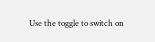Use the toggle to switch on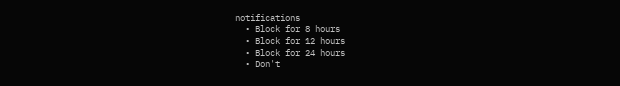notifications
  • Block for 8 hours
  • Block for 12 hours
  • Block for 24 hours
  • Don't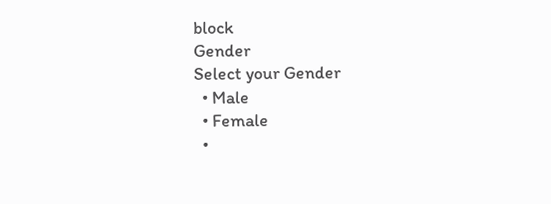block
Gender
Select your Gender
  • Male
  • Female
  •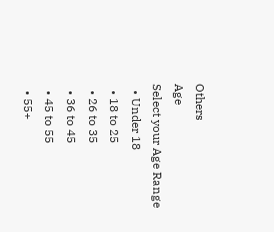Others
Age
Select your Age Range
  • Under 18
  • 18 to 25
  • 26 to 35
  • 36 to 45
  • 45 to 55
  • 55+